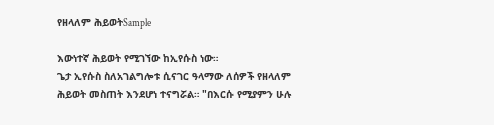የዘላለም ሕይወትSample

እውነተኛ ሕይወት የሚገኘው ከኢየሱስ ነው።
ጌታ ኢየሱስ ስለአገልግሎቱ ሲናገር ዓላማው ለሰዎች የዘላለም ሕይወት መስጠት እንደሆነ ተናግሯል። "በእርሱ የሚያምን ሁሉ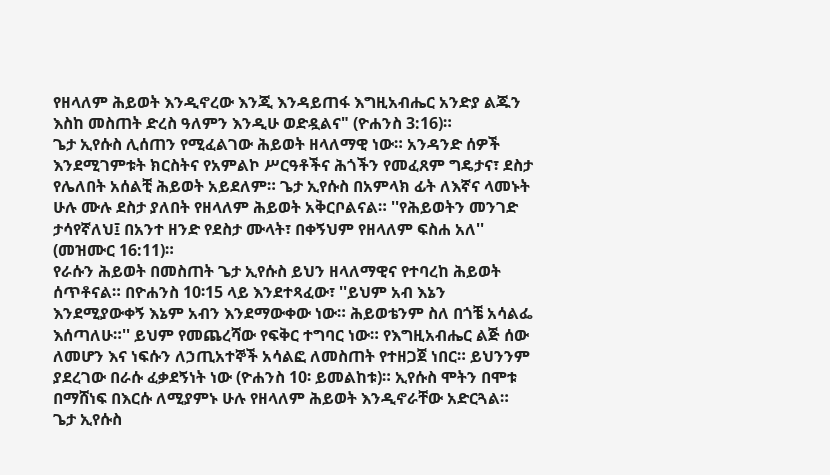የዘላለም ሕይወት እንዲኖረው እንጂ እንዳይጠፋ እግዚአብሔር አንድያ ልጁን እስከ መስጠት ድረስ ዓለምን እንዲሁ ወድዷልና" (ዮሐንስ 3:16)።
ጌታ ኢየሱስ ሊሰጠን የሚፈልገው ሕይወት ዘላለማዊ ነው። አንዳንድ ሰዎች እንደሚገምቱት ክርስትና የአምልኮ ሥርዓቶችና ሕጎችን የመፈጸም ግዴታና፣ ደስታ የሌለበት አሰልቺ ሕይወት አይደለም። ጌታ ኢየሱስ በአምላክ ፊት ለእኛና ላመኑት ሁሉ ሙሉ ደስታ ያለበት የዘላለም ሕይወት አቅርቦልናል። ''የሕይወትን መንገድ ታሳየኛለህ፤ በአንተ ዘንድ የደስታ ሙላት፣ በቀኝህም የዘላለም ፍስሐ አለ'' (መዝሙር 16:11)።
የራሱን ሕይወት በመስጠት ጌታ ኢየሱስ ይህን ዘላለማዊና የተባረከ ሕይወት ሰጥቶናል። በዮሐንስ 10፡15 ላይ እንደተጻፈው፣ ''ይህም አብ እኔን እንደሚያውቀኝ እኔም አብን እንደማውቀው ነው። ሕይወቴንም ስለ በጎቼ አሳልፌ እሰጣለሁ።'' ይህም የመጨረሻው የፍቅር ተግባር ነው። የእግዚአብሔር ልጅ ሰው ለመሆን እና ነፍሱን ለኃጢአተኞች አሳልፎ ለመስጠት የተዘጋጀ ነበር። ይህንንም ያደረገው በራሱ ፈቃደኝነት ነው (ዮሐንስ 10፡ ይመልከቱ)። ኢየሱስ ሞትን በሞቱ በማሸነፍ በእርሱ ለሚያምኑ ሁሉ የዘላለም ሕይወት እንዲኖራቸው አድርጓል።
ጌታ ኢየሱስ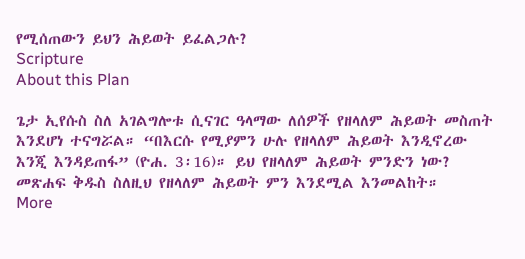የሚሰጠውን ይህን ሕይወት ይፈልጋሉ?
Scripture
About this Plan

ጌታ ኢየሱስ ስለ አገልግሎቱ ሲናገር ዓላማው ለሰዎች የዘላለም ሕይወት መስጠት እንደሆነ ተናግሯል። “በእርሱ የሚያምን ሁሉ የዘላለም ሕይወት እንዲኖረው እንጂ እንዳይጠፋ” (ዮሐ. 3፡16)። ይህ የዘላለም ሕይወት ምንድን ነው? መጽሐፍ ቅዱስ ስለዚህ የዘላለም ሕይወት ምን እንደሚል እንመልከት።
More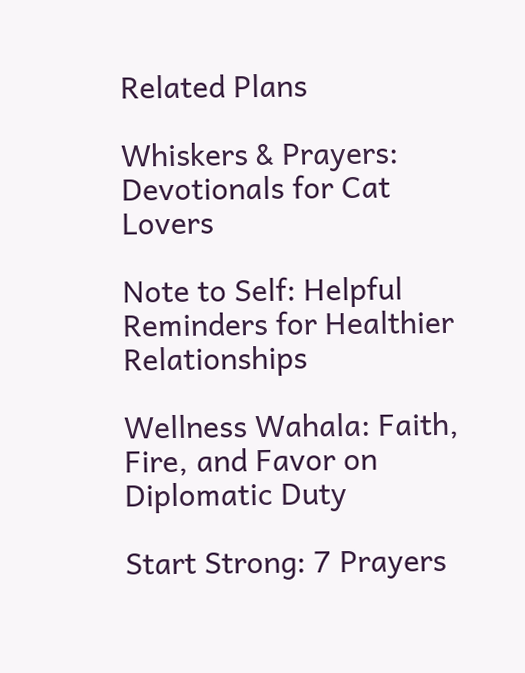Related Plans

Whiskers & Prayers: Devotionals for Cat Lovers

Note to Self: Helpful Reminders for Healthier Relationships

Wellness Wahala: Faith, Fire, and Favor on Diplomatic Duty

Start Strong: 7 Prayers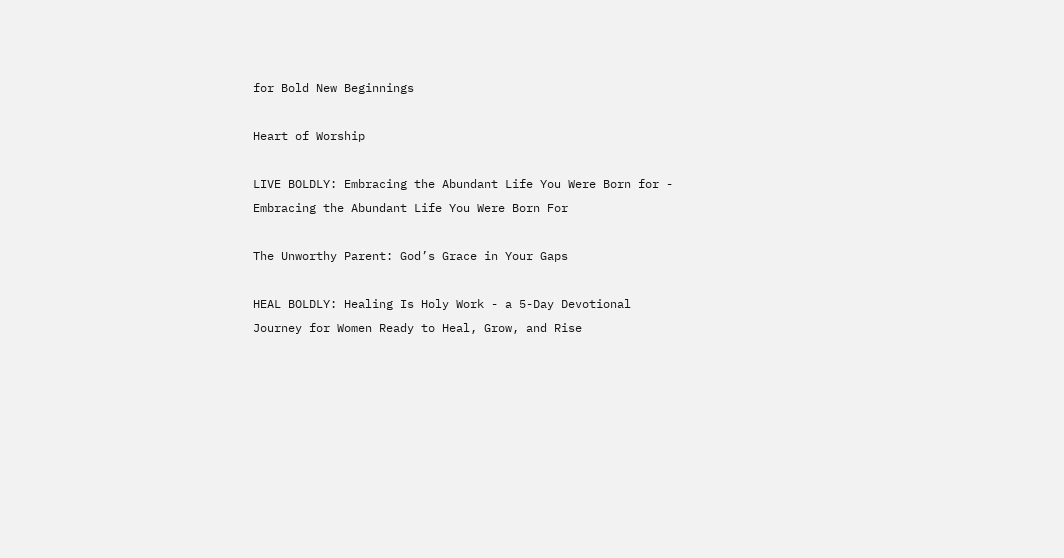for Bold New Beginnings

Heart of Worship

LIVE BOLDLY: Embracing the Abundant Life You Were Born for - Embracing the Abundant Life You Were Born For

The Unworthy Parent: God’s Grace in Your Gaps

HEAL BOLDLY: Healing Is Holy Work - a 5-Day Devotional Journey for Women Ready to Heal, Grow, and Rise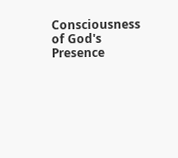Consciousness of God's Presence